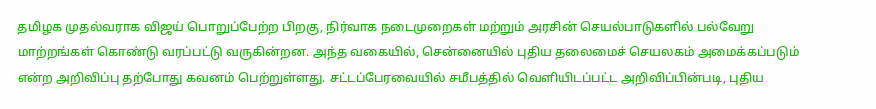தமிழக முதல்வராக விஜய் பொறுப்பேற்ற பிறகு, நிர்வாக நடைமுறைகள் மற்றும் அரசின் செயல்பாடுகளில் பல்வேறு மாற்றங்கள் கொண்டு வரப்பட்டு வருகின்றன. அந்த வகையில், சென்னையில் புதிய தலைமைச் செயலகம் அமைக்கப்படும் என்ற அறிவிப்பு தற்போது கவனம் பெற்றுள்ளது. சட்டப்பேரவையில் சமீபத்தில் வெளியிடப்பட்ட அறிவிப்பின்படி, புதிய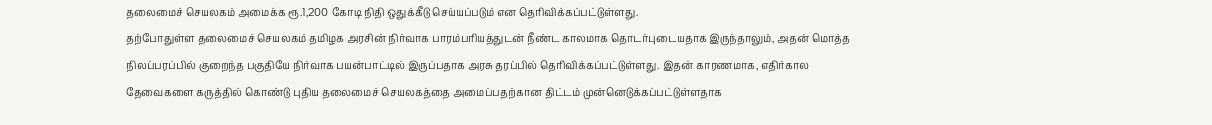தலைமைச் செயலகம் அமைக்க ரூ.1,200 கோடி நிதி ஒதுக்கீடு செய்யப்படும் என தெரிவிக்கப்பட்டுள்ளது.
தற்போதுள்ள தலைமைச் செயலகம் தமிழக அரசின் நிர்வாக பாரம்பரியத்துடன் நீண்ட காலமாக தொடர்புடையதாக இருந்தாலும், அதன் மொத்த நிலப்பரப்பில் குறைந்த பகுதியே நிர்வாக பயன்பாட்டில் இருப்பதாக அரசு தரப்பில் தெரிவிக்கப்பட்டுள்ளது. இதன் காரணமாக, எதிர்கால தேவைகளை கருத்தில் கொண்டு புதிய தலைமைச் செயலகத்தை அமைப்பதற்கான திட்டம் முன்னெடுக்கப்பட்டுள்ளதாக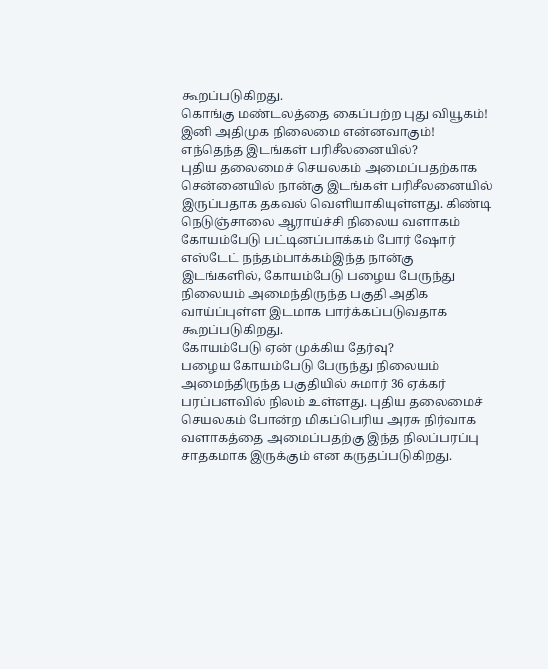கூறப்படுகிறது.
கொங்கு மண்டலத்தை கைப்பற்ற புது வியூகம்! இனி அதிமுக நிலைமை என்னவாகும்!
எந்தெந்த இடங்கள் பரிசீலனையில்?
புதிய தலைமைச் செயலகம் அமைப்பதற்காக சென்னையில் நான்கு இடங்கள் பரிசீலனையில் இருப்பதாக தகவல் வெளியாகியுள்ளது. கிண்டி நெடுஞ்சாலை ஆராய்ச்சி நிலைய வளாகம் கோயம்பேடு பட்டினப்பாக்கம் போர் ஷோர் எஸ்டேட் நந்தம்பாக்கம்இந்த நான்கு இடங்களில், கோயம்பேடு பழைய பேருந்து நிலையம் அமைந்திருந்த பகுதி அதிக வாய்ப்புள்ள இடமாக பார்க்கப்படுவதாக கூறப்படுகிறது.
கோயம்பேடு ஏன் முக்கிய தேர்வு?
பழைய கோயம்பேடு பேருந்து நிலையம் அமைந்திருந்த பகுதியில் சுமார் 36 ஏக்கர் பரப்பளவில் நிலம் உள்ளது. புதிய தலைமைச் செயலகம் போன்ற மிகப்பெரிய அரசு நிர்வாக வளாகத்தை அமைப்பதற்கு இந்த நிலப்பரப்பு சாதகமாக இருக்கும் என கருதப்படுகிறது.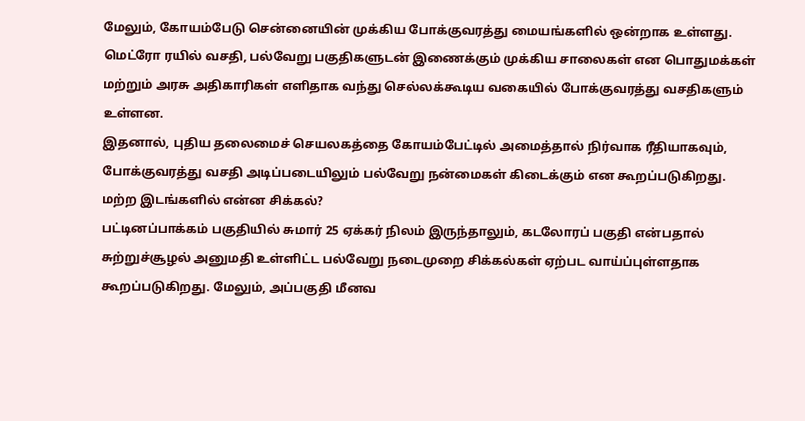மேலும், கோயம்பேடு சென்னையின் முக்கிய போக்குவரத்து மையங்களில் ஒன்றாக உள்ளது. மெட்ரோ ரயில் வசதி, பல்வேறு பகுதிகளுடன் இணைக்கும் முக்கிய சாலைகள் என பொதுமக்கள் மற்றும் அரசு அதிகாரிகள் எளிதாக வந்து செல்லக்கூடிய வகையில் போக்குவரத்து வசதிகளும் உள்ளன.
இதனால், புதிய தலைமைச் செயலகத்தை கோயம்பேட்டில் அமைத்தால் நிர்வாக ரீதியாகவும், போக்குவரத்து வசதி அடிப்படையிலும் பல்வேறு நன்மைகள் கிடைக்கும் என கூறப்படுகிறது.
மற்ற இடங்களில் என்ன சிக்கல்?
பட்டினப்பாக்கம் பகுதியில் சுமார் 25 ஏக்கர் நிலம் இருந்தாலும், கடலோரப் பகுதி என்பதால் சுற்றுச்சூழல் அனுமதி உள்ளிட்ட பல்வேறு நடைமுறை சிக்கல்கள் ஏற்பட வாய்ப்புள்ளதாக கூறப்படுகிறது. மேலும், அப்பகுதி மீனவ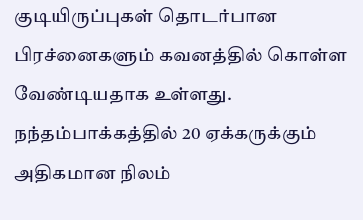குடியிருப்புகள் தொடர்பான பிரச்னைகளும் கவனத்தில் கொள்ள வேண்டியதாக உள்ளது.
நந்தம்பாக்கத்தில் 20 ஏக்கருக்கும் அதிகமான நிலம்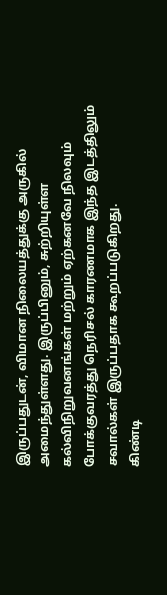இருப்பதுடன், விமான நிலையத்துக்கு அருகில் அமைந்துள்ளது. இருப்பினும், சுற்றியுள்ள கல்விநிறுவனங்கள் மற்றும் ஏற்கனவே நிலவும் போக்குவரத்து நெரிசல் காரணமாக இந்த இடத்திலும் சவால்கள் இருப்பதாக கூறப்படுகிறது.
கிண்டி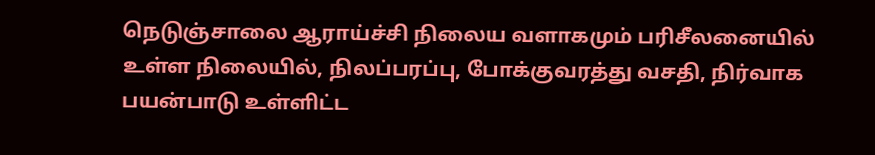நெடுஞ்சாலை ஆராய்ச்சி நிலைய வளாகமும் பரிசீலனையில் உள்ள நிலையில், நிலப்பரப்பு, போக்குவரத்து வசதி, நிர்வாக பயன்பாடு உள்ளிட்ட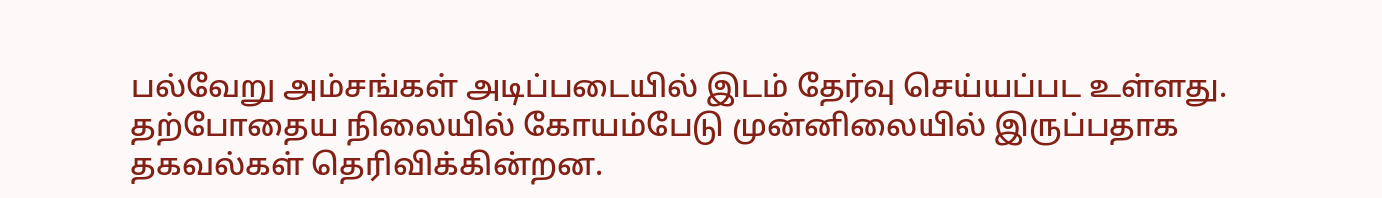பல்வேறு அம்சங்கள் அடிப்படையில் இடம் தேர்வு செய்யப்பட உள்ளது.
தற்போதைய நிலையில் கோயம்பேடு முன்னிலையில் இருப்பதாக தகவல்கள் தெரிவிக்கின்றன.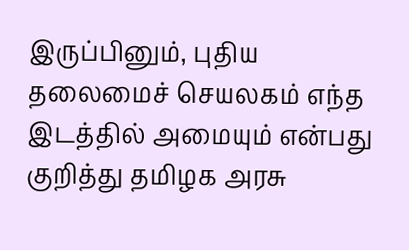இருப்பினும், புதிய தலைமைச் செயலகம் எந்த இடத்தில் அமையும் என்பது குறித்து தமிழக அரசு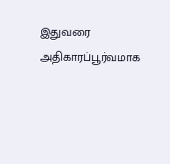இதுவரை அதிகாரப்பூர்வமாக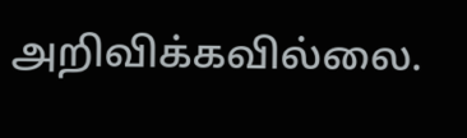அறிவிக்கவில்லை.